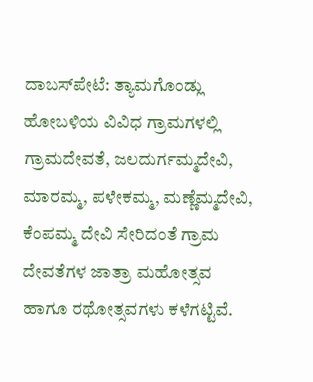ದಾಬಸ್‌ಪೇಟೆ: ತ್ಯಾಮಗೊಂಡ್ಲು ಹೋಬಳಿಯ ವಿವಿಧ ಗ್ರಾಮಗಳಲ್ಲಿ ಗ್ರಾಮದೇವತೆ, ಜಲದುರ್ಗಮ್ಮದೇವಿ, ಮಾರಮ್ಮ, ಪಳೇಕಮ್ಮ, ಮಣ್ಣೆಮ್ಮದೇವಿ, ಕೆಂಪಮ್ಮ ದೇವಿ ಸೇರಿದಂತೆ ಗ್ರಾಮ ದೇವತೆಗಳ ಜಾತ್ರಾ ಮಹೋತ್ಸವ ಹಾಗೂ ರಥೋತ್ಸವಗಳು ಕಳೆಗಟ್ಟಿವೆ.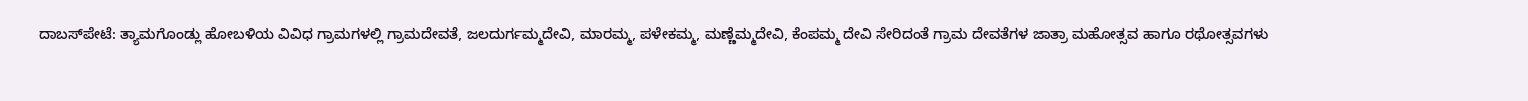ದಾಬಸ್‌ಪೇಟೆ: ತ್ಯಾಮಗೊಂಡ್ಲು ಹೋಬಳಿಯ ವಿವಿಧ ಗ್ರಾಮಗಳಲ್ಲಿ ಗ್ರಾಮದೇವತೆ, ಜಲದುರ್ಗಮ್ಮದೇವಿ, ಮಾರಮ್ಮ, ಪಳೇಕಮ್ಮ, ಮಣ್ಣೆಮ್ಮದೇವಿ, ಕೆಂಪಮ್ಮ ದೇವಿ ಸೇರಿದಂತೆ ಗ್ರಾಮ ದೇವತೆಗಳ ಜಾತ್ರಾ ಮಹೋತ್ಸವ ಹಾಗೂ ರಥೋತ್ಸವಗಳು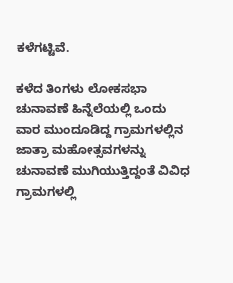ಕಳೆಗಟ್ಟಿವೆ.

ಕಳೆದ ತಿಂಗಳು ಲೋಕಸಭಾ ಚುನಾವಣೆ ಹಿನ್ನೆಲೆಯಲ್ಲಿ ಒಂದು ವಾರ ಮುಂದೂಡಿದ್ದ ಗ್ರಾಮಗಳಲ್ಲಿನ ಜಾತ್ರಾ ಮಹೋತ್ಸವಗಳನ್ನು ಚುನಾವಣೆ ಮುಗಿಯುತ್ತಿದ್ದಂತೆ ವಿವಿಧ ಗ್ರಾಮಗಳಲ್ಲಿ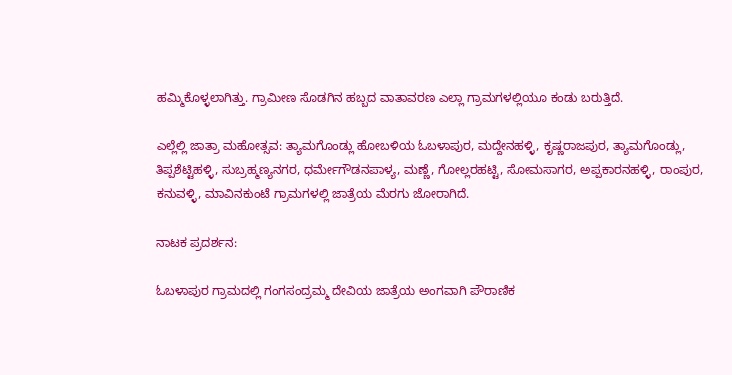ಹಮ್ಮಿಕೊಳ್ಳಲಾಗಿತ್ತು. ಗ್ರಾಮೀಣ ಸೊಡಗಿನ ಹಬ್ಬದ ವಾತಾವರಣ ಎಲ್ಲಾ ಗ್ರಾಮಗಳಲ್ಲಿಯೂ ಕಂಡು ಬರುತ್ತಿದೆ.

ಎಲ್ಲೆಲ್ಲಿ ಜಾತ್ರಾ ಮಹೋತ್ಸವ: ತ್ಯಾಮಗೊಂಡ್ಲು ಹೋಬಳಿಯ ಓಬಳಾಪುರ, ಮದ್ದೇನಹಳ್ಳಿ, ಕೃಷ್ಣರಾಜಪುರ, ತ್ಯಾಮಗೊಂಡ್ಲು, ತಿಪ್ಪಶೆಟ್ಟಿಹಳ್ಳಿ, ಸುಬ್ರಹ್ಮಣ್ಯನಗರ, ಧರ್ಮೇಗೌಡನಪಾಳ್ಯ, ಮಣ್ಣೆ, ಗೋಲ್ಲರಹಟ್ಟಿ, ಸೋಮಸಾಗರ, ಅಪ್ಪಕಾರನಹಳ್ಳಿ, ರಾಂಪುರ, ಕನುವಳ್ಳಿ, ಮಾವಿನಕುಂಟೆ ಗ್ರಾಮಗಳಲ್ಲಿ ಜಾತ್ರೆಯ ಮೆರಗು ಜೋರಾಗಿದೆ.

ನಾಟಕ ಪ್ರದರ್ಶನ:

ಓಬಳಾಪುರ ಗ್ರಾಮದಲ್ಲಿ ಗಂಗಸಂದ್ರಮ್ಮ ದೇವಿಯ ಜಾತ್ರೆಯ ಅಂಗವಾಗಿ ಪೌರಾಣಿಕ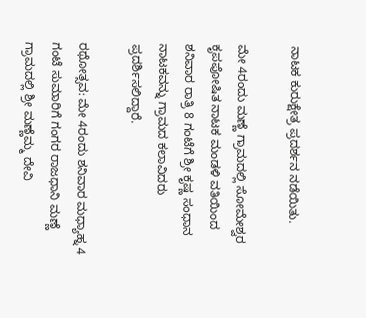ನಾಟಕ ಕುರುಕ್ಷೇತ್ರ ಪ್ರದರ್ಶನ ನಡೆಯಿತು.

ಮೇ 4ರಂದು ಮಣ್ಣೆ ಗ್ರಾಮದಲ್ಲಿ ಸೋಮೇಶ್ವರ ಕೃಪಪೋಷಿತ ನಾಟಕ ಮಂಡಳಿ ವತಿಯಿಂದ ಶನಿವಾರ ರಾತ್ರಿ 8 ಗಂಟೆಗೆ ಶ್ರೀ ಕೃಷ್ಣ ಸಂಧಾನ ನಾಟಕವನ್ನು ಗ್ರಾಮದ ಕಲಾವಿದರು ಪ್ರದರ್ಶಿಸಲಿದ್ದಾರೆ.

ರಥೋತ್ಸವ: ಮೇ 4ರಂದು ಶನಿವಾರ ಮಧ್ಯಾಹ್ನ 4 ಗಂಟೆ ಸುಮಾರಿಗೆ ಗಂಗರ ರಾಜಧಾನಿ ಮಣ್ಣೆ ಗ್ರಾಮದಲ್ಲಿ ಶ್ರೀ ಮಣ್ಣೆಮ್ಮ ದೇವಿ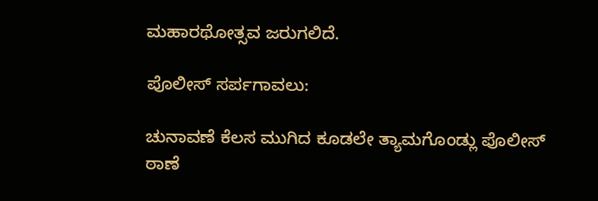ಮಹಾರಥೋತ್ಸವ ಜರುಗಲಿದೆ.

ಪೊಲೀಸ್ ಸರ್ಪಗಾವಲು:

ಚುನಾವಣೆ ಕೆಲಸ ಮುಗಿದ ಕೂಡಲೇ ತ್ಯಾಮಗೊಂಡ್ಲು ಪೊಲೀಸ್ ಠಾಣೆ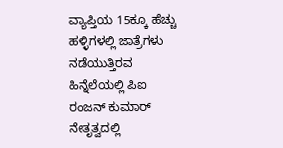ವ್ಯಾಪ್ತಿಯ 15ಕ್ಕೂ ಹೆಚ್ಚು ಹಳ್ಳಿಗಳಲ್ಲಿ ಜಾತ್ರೆಗಳು ನಡೆಯುತ್ತಿರವ ಹಿನ್ನೆಲೆಯಲ್ಲಿ ಪಿಐ ರಂಜನ್ ಕುಮಾರ್ ನೇತೃತ್ವದಲ್ಲಿ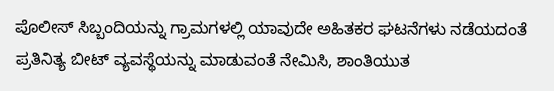ಪೊಲೀಸ್ ಸಿಬ್ಬಂದಿಯನ್ನು ಗ್ರಾಮಗಳಲ್ಲಿ ಯಾವುದೇ ಅಹಿತಕರ ಘಟನೆಗಳು ನಡೆಯದಂತೆ ಪ್ರತಿನಿತ್ಯ ಬೀಟ್ ವ್ಯವಸ್ಥೆಯನ್ನು ಮಾಡುವಂತೆ ನೇಮಿಸಿ, ಶಾಂತಿಯುತ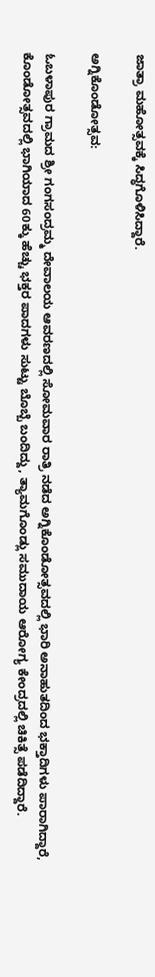ಜಾತ್ರಾ ಮಹೋತ್ಸವಕ್ಕೆ ಸಿದ್ಧಗೊಳಿಸಿದ್ದಾರೆ.

ಅಗ್ನಿಕೊಂಡೋತ್ಸವ:

ಓಬಳಾಪುರ ಗ್ರಾಮದ ಶ್ರೀ ಗಂಗಸಂದ್ರಮ್ಮ ದೇವಾಲಯ ಆವರಣದಲ್ಲಿ ಸೋಮವಾರ ರಾತ್ರಿ ನಡೆದ ಅಗ್ನಿಕೊಂಡೋತ್ಸವದಲ್ಲಿ ಭಾರಿ ಅನಾಹುತದಿಂದ ಭಕ್ತಾದಿಗಳು ಪಾರಾಗಿದ್ದಾರೆ, ಕೊಂಡೋತ್ಸವದಲ್ಲಿ ಭಾಗಿಯಾದ 60ಕ್ಕು ಹೆಚ್ಚು ಭಕ್ತರ ಪಾದಗಳು ಸುಟ್ಟು ಬೊಬ್ಬೆ ಬಂದಿದ್ದು, ತ್ಯಾಮಗೊಂಡ್ಲು ಸಮುದಾಯ ಆರೋಗ್ಯ ಕೇಂದ್ರದಲ್ಲಿ ಚಿಕಿತ್ಸೆ ಪಡೆದಿದ್ದಾರೆ.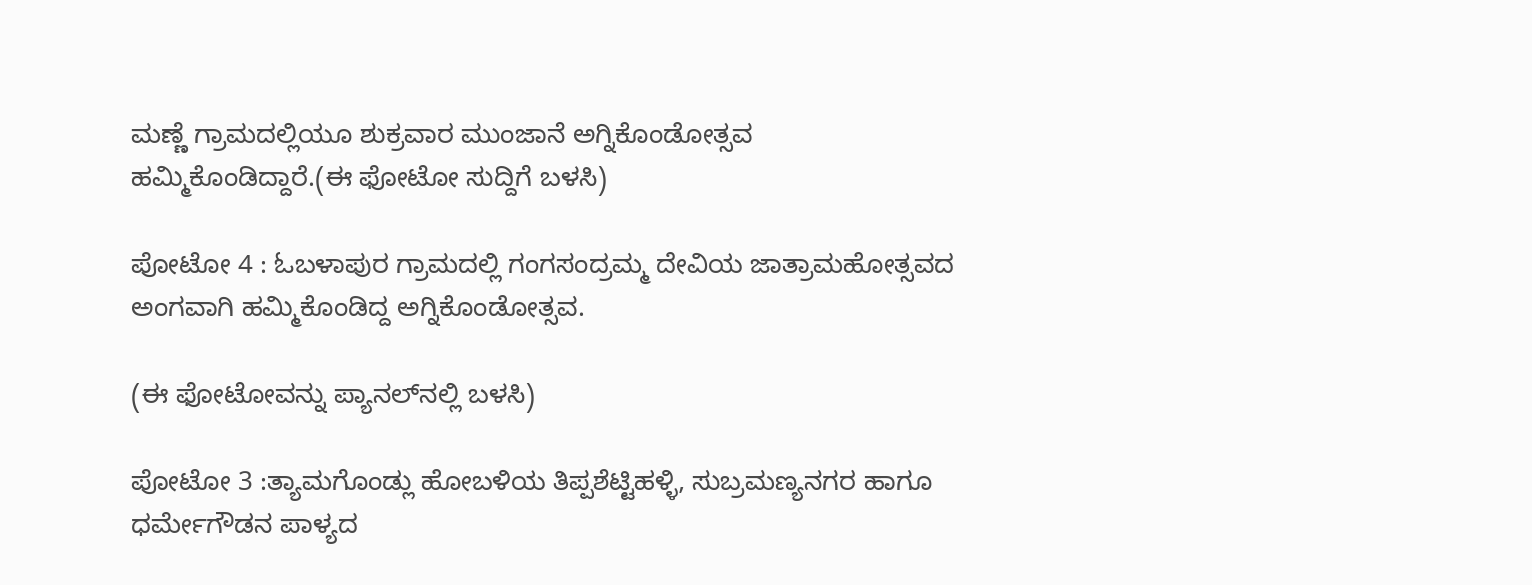ಮಣ್ಣೆ ಗ್ರಾಮದಲ್ಲಿಯೂ ಶುಕ್ರವಾರ ಮುಂಜಾನೆ ಅಗ್ನಿಕೊಂಡೋತ್ಸವ ಹಮ್ಮಿಕೊಂಡಿದ್ದಾರೆ.(ಈ ಫೋಟೋ ಸುದ್ದಿಗೆ ಬಳಸಿ)

ಪೋಟೋ 4 : ಓಬಳಾಪುರ ಗ್ರಾಮದಲ್ಲಿ ಗಂಗಸಂದ್ರಮ್ಮ ದೇವಿಯ ಜಾತ್ರಾಮಹೋತ್ಸವದ ಅಂಗವಾಗಿ ಹಮ್ಮಿಕೊಂಡಿದ್ದ ಅಗ್ನಿಕೊಂಡೋತ್ಸವ.

(ಈ ಫೋಟೋವನ್ನು ಪ್ಯಾನಲ್‌ನಲ್ಲಿ ಬಳಸಿ)

ಪೋಟೋ 3 :ತ್ಯಾಮಗೊಂಡ್ಲು ಹೋಬಳಿಯ ತಿಪ್ಪಶೆಟ್ಟಿಹಳ್ಳಿ, ಸುಬ್ರಮಣ್ಯನಗರ ಹಾಗೂ ಧರ್ಮೇಗೌಡನ ಪಾಳ್ಯದ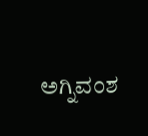ಅಗ್ನಿವಂಶ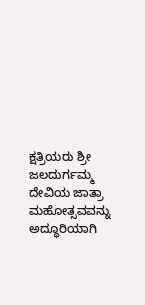ಕ್ಷತ್ರಿಯರು ಶ್ರೀ ಜಲದುರ್ಗಮ್ಮ ದೇವಿಯ ಜಾತ್ರಾ ಮಹೋತ್ಸವವನ್ನು ಅದ್ಧೂರಿಯಾಗಿ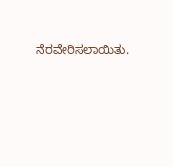ನೆರವೇರಿಸಲಾಯಿತು.